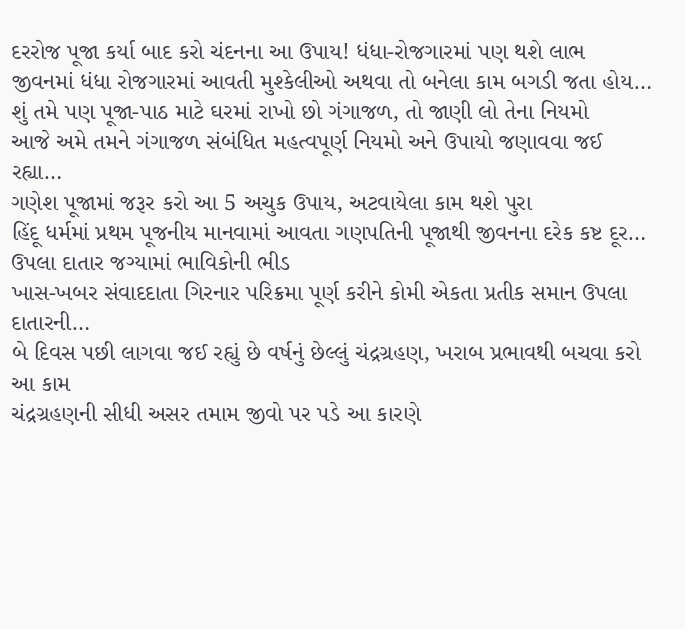દરરોજ પૂજા કર્યા બાદ કરો ચંદનના આ ઉપાય! ધંધા-રોજગારમાં પણ થશે લાભ
જીવનમાં ધંધા રોજગારમાં આવતી મુશ્કેલીઓ અથવા તો બનેલા કામ બગડી જતા હોય…
શું તમે પણ પૂજા-પાઠ માટે ઘરમાં રાખો છો ગંગાજળ, તો જાણી લો તેના નિયમો
આજે અમે તમને ગંગાજળ સંબંધિત મહત્વપૂર્ણ નિયમો અને ઉપાયો જણાવવા જઈ રહ્યા…
ગણેશ પૂજામાં જરૂર કરો આ 5 અચુક ઉપાય, અટવાયેલા કામ થશે પુરા
હિંદૂ ધર્મમાં પ્રથમ પૂજનીય માનવામાં આવતા ગણપતિની પૂજાથી જીવનના દરેક કષ્ટ દૂર…
ઉપલા દાતાર જગ્યામાં ભાવિકોની ભીડ
ખાસ-ખબર સંવાદદાતા ગિરનાર પરિક્રમા પૂર્ણ કરીને કોમી એકતા પ્રતીક સમાન ઉપલા દાતારની…
બે દિવસ પછી લાગવા જઈ રહ્યું છે વર્ષનું છેલ્લું ચંદ્રગ્રહણ, ખરાબ પ્રભાવથી બચવા કરો આ કામ
ચંદ્રગ્રહણની સીધી અસર તમામ જીવો પર પડે આ કારણે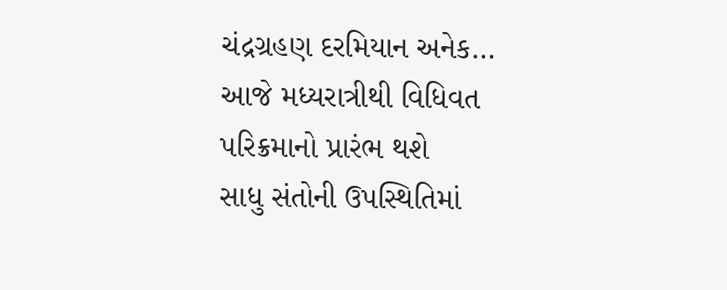ચંદ્રગ્રહણ દરમિયાન અનેક…
આજે મધ્યરાત્રીથી વિધિવત પરિક્રમાનો પ્રારંભ થશે
સાધુ સંતોની ઉપસ્થિતિમાં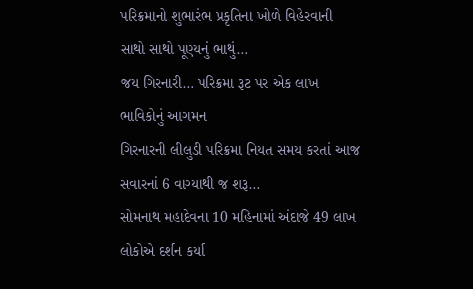પરિક્રમાનો શુભારંભ પ્રકૃતિના ખોળે વિહેરવાની સાથો સાથો પૂણ્યનું ભાથું…
જય ગિરનારી… પરિક્રમા રૂટ પર એક લાખ ભાવિકોનું આગમન
ગિરનારની લીલુડી પરિક્રમા નિયત સમય કરતાં આજ સવારનાં 6 વાગ્યાથી જ શરૂ…
સોમનાથ મહાદેવના 10 મહિનામાં અંદાજે 49 લાખ લોકોએ દર્શન કર્યા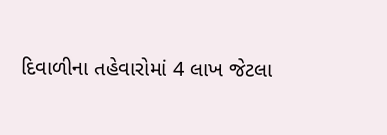દિવાળીના તહેવારોમાં 4 લાખ જેટલા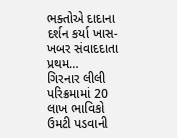ભક્તોએ દાદાના દર્શન કર્યા ખાસ-ખબર સંવાદદાતા પ્રથમ…
ગિરનાર લીલી પરિક્રમામાં 20 લાખ ભાવિકો ઉમટી પડવાની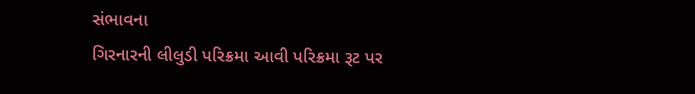સંભાવના
ગિરનારની લીલુડી પરિક્રમા આવી પરિક્રમા રૂટ પર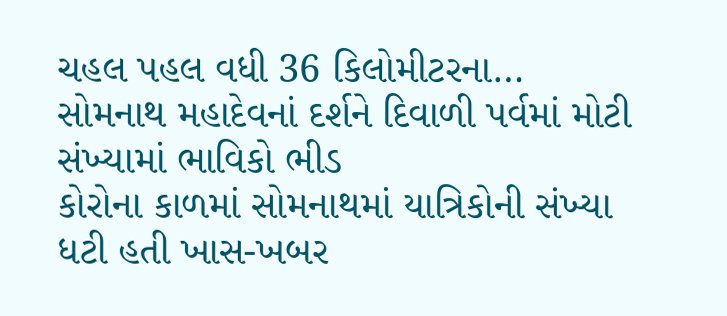ચહલ પહલ વધી 36 કિલોમીટરના…
સોમનાથ મહાદેવનાં દર્શને દિવાળી પર્વમાં મોટી સંખ્યામાં ભાવિકો ભીડ
કોરોના કાળમાં સોમનાથમાં યાત્રિકોની સંખ્યા ધટી હતી ખાસ-ખબર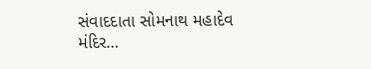સંવાદદાતા સોમનાથ મહાદેવ મંદિર…